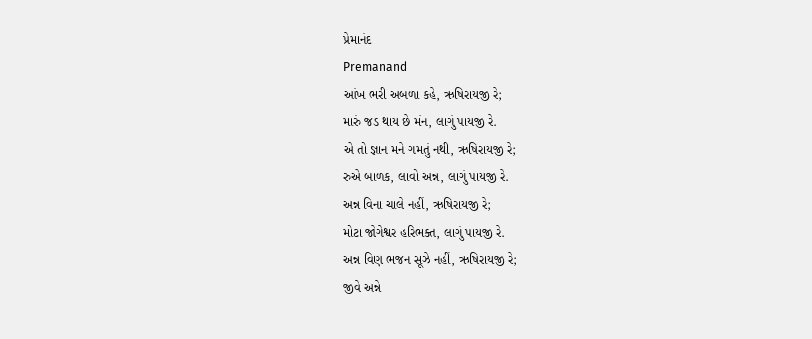પ્રેમાનંદ
Premanand
આંખ ભરી અબળા કહે, ઋષિરાયજી રે;
મારું જડ થાય છે મંન, લાગું પાયજી રે.
એ તો જ્ઞાન મને ગમતું નથી, ઋષિરાયજી રે;
રુએ બાળક, લાવો અન્ન, લાગું પાયજી રે.
અન્ન વિના ચાલે નહીં, ઋષિરાયજી રે;
મોટા જોગેશ્વર હરિભક્ત, લાગું પાયજી રે.
અન્ન વિણ ભજન સૂઝે નહીં, ઋષિરાયજી રે;
જીવે અન્ને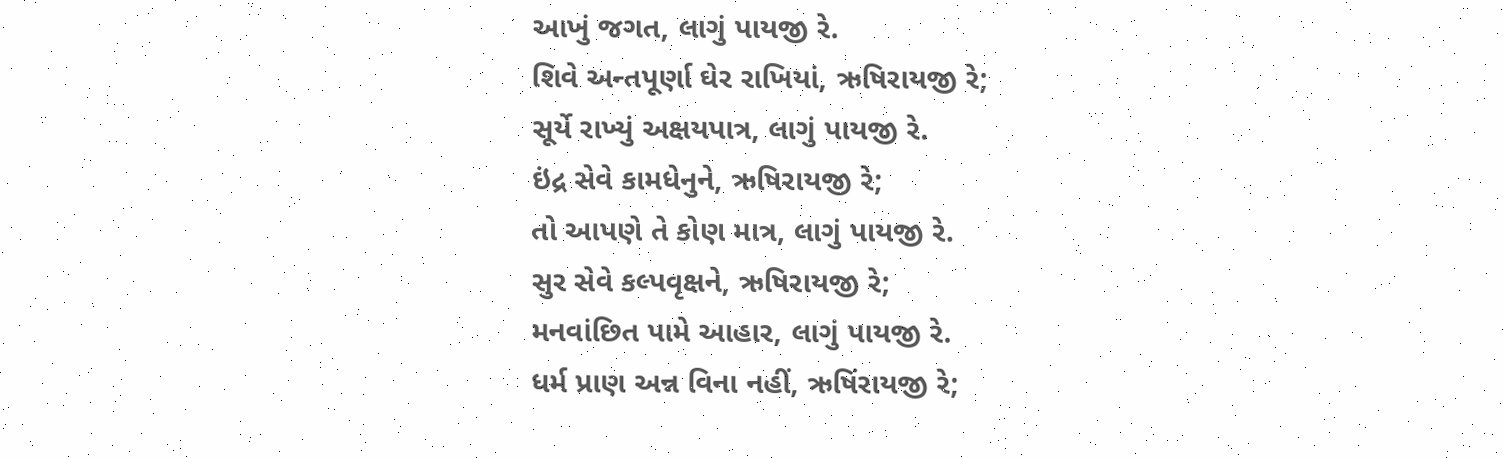આખું જગત, લાગું પાયજી રે.
શિવે અન્તપૂર્ણા ઘેર રાખિયાં, ઋષિરાયજી રે;
સૂર્યે રાખ્યું અક્ષયપાત્ર, લાગું પાયજી રે.
ઇંદ્ર સેવે કામધેનુને, ઋષિરાયજી રે;
તો આપણે તે કોણ માત્ર, લાગું પાયજી રે.
સુર સેવે કલ્પવૃક્ષને, ઋષિરાયજી રે;
મનવાંછિત પામે આહાર, લાગું પાયજી રે.
ધર્મ પ્રાણ અન્ન વિના નહીં, ઋષિંરાયજી રે;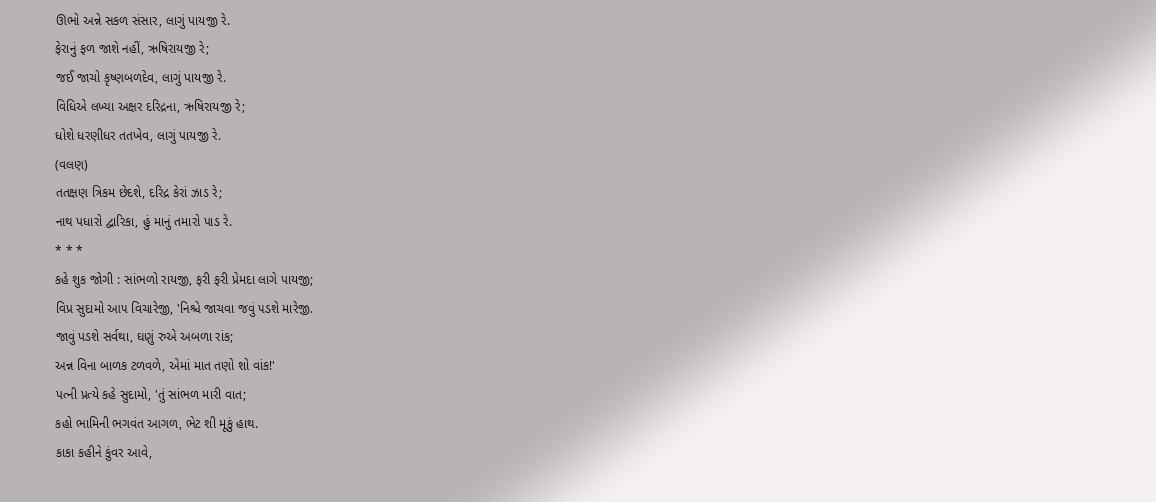ઊભો અન્ને સકળ સંસાર, લાગું પાયજી રે.
ફેરાનું ફળ જાશે નહીં, ઋષિરાયજી રે;
જઈ જાચો કૃષ્ણબળદેવ, લાગું પાયજી રે.
વિધિએ લખ્યા અક્ષર દરિદ્રના, ઋષિરાયજી રે;
ધોશે ધરણીધર તતખેવ, લાગું પાયજી રે.
(વલણ)
તતક્ષણ ત્રિકમ છેદશે, દરિદ્ર કેરાં ઝાડ રે;
નાથ પધારો દ્વારિકા, હું માનું તમારો પાડ રે.
* * *
કહે શુક જોગી : સાંભળો રાયજી, ફરી ફરી પ્રેમદા લાગે પાયજી;
વિપ્ર સુદામો આ૫ વિચારેજી, 'નિશ્ચે જાચવા જવું ૫ડશે મારેજી.
જાવું પડશે સર્વથા, ઘણું રુએ અબળા રાંક;
અન્ન વિના બાળક ટળવળે, એમાં માત તણો શો વાંક!'
પત્ની પ્રત્યે કહે સુદામો, 'તું સાંભળ મારી વાત;
કહો ભામિની ભગવંત આગળ, ભેટ શી મૂકું હાથ.
કાકા કહીને કુંવર આવે,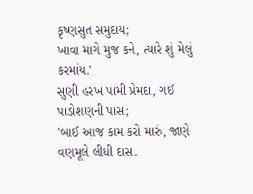કૃષ્ણસુત સમુદાય;
ખાવા માગે મુજ કને, ત્યારે શું મેલું કરમાંય.'
સુણી હરખ પામી પ્રેમદા, ગઈ પાડોશણની પાસ;
'બાઈ આજ કામ કરો મારું, જાણે વણમૂલે લીધી દાસ.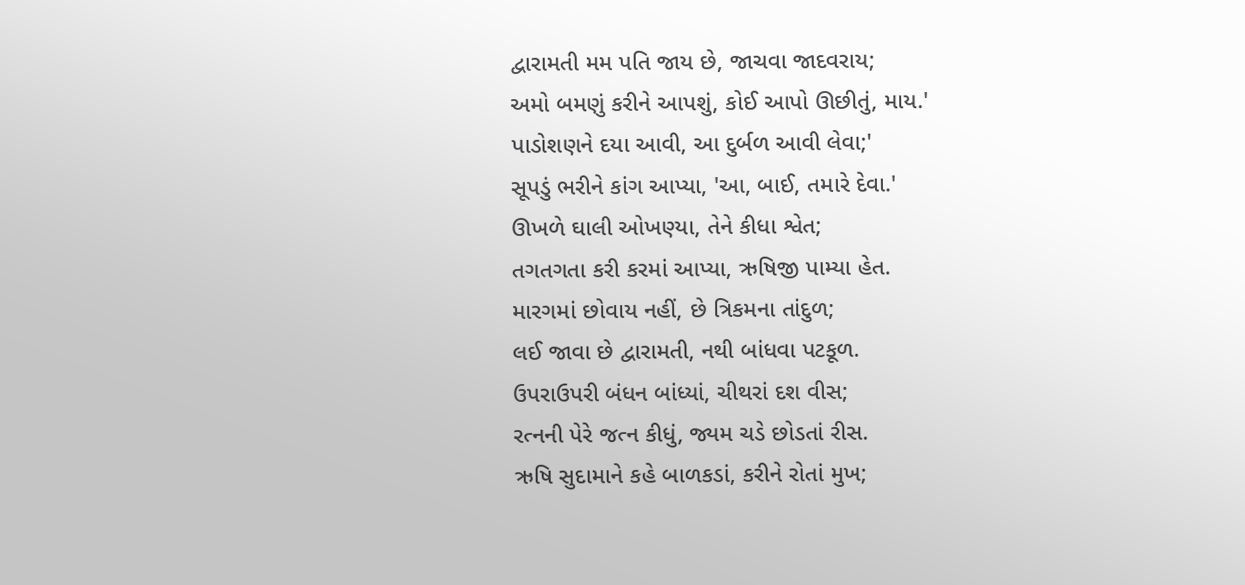દ્વારામતી મમ પતિ જાય છે, જાચવા જાદવરાય;
અમો બમણું કરીને આપશું, કોઈ આપો ઊછીતું, માય.'
પાડોશણને દયા આવી, આ દુર્બળ આવી લેવા;'
સૂપડું ભરીને કાંગ આપ્યા, 'આ, બાઈ, તમારે દેવા.'
ઊખળે ઘાલી ઓખણ્યા, તેને કીધા શ્વેત;
તગતગતા કરી કરમાં આપ્યા, ઋષિજી પામ્યા હેત.
મારગમાં છોવાય નહીં, છે ત્રિકમના તાંદુળ;
લઈ જાવા છે દ્વારામતી, નથી બાંધવા પટકૂળ.
ઉપરાઉપરી બંધન બાંધ્યાં, ચીથરાં દશ વીસ;
રત્નની પેરે જત્ન કીધું, જ્યમ ચડે છોડતાં રીસ.
ઋષિ સુદામાને કહે બાળકડાં, કરીને રોતાં મુખ;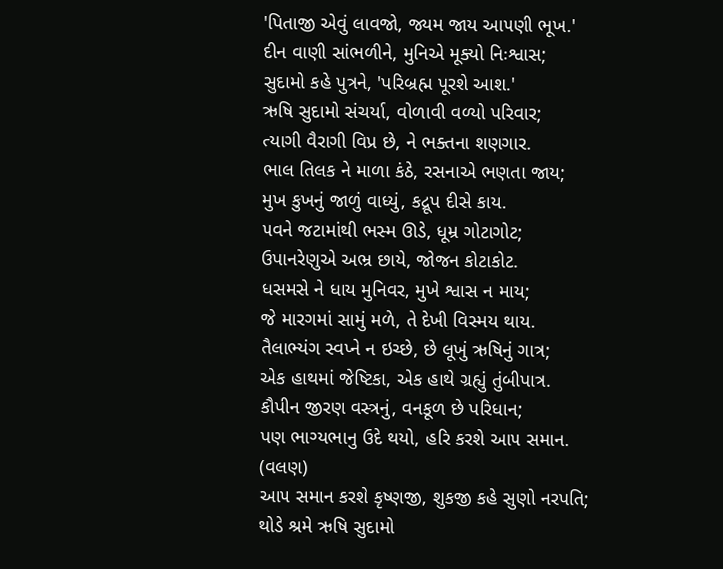'પિતાજી એવું લાવજો, જ્યમ જાય આ૫ણી ભૂખ.'
દીન વાણી સાંભળીને, મુનિએ મૂક્યો નિઃશ્વાસ;
સુદામો કહે પુત્રને, 'પરિબ્રહ્મ પૂરશે આશ.'
ઋષિ સુદામો સંચર્યા, વોળાવી વળ્યો પરિવાર;
ત્યાગી વૈરાગી વિપ્ર છે, ને ભક્તના શણગાર.
ભાલ તિલક ને માળા કંઠે, રસનાએ ભણતા જાય;
મુખ કુખનું જાળું વાધ્યું, કદ્રૂપ દીસે કાય.
૫વને જટામાંથી ભસ્મ ઊડે, ધૂમ્ર ગોટાગોટ;
ઉપાનરેણુએ અભ્ર છાયે, જોજન કોટાકોટ.
ધસમસે ને ધાય મુનિવર, મુખે શ્વાસ ન માય;
જે મારગમાં સામું મળે, તે દેખી વિસ્મય થાય.
તૈલાભ્યંગ સ્વપ્ને ન ઇચ્છે, છે લૂખું ઋષિનું ગાત્ર;
એક હાથમાં જેષ્ટિકા, એક હાથે ગ્રહ્યું તુંબીપાત્ર.
કૌપીન જીરણ વસ્ત્રનું, વનકૂળ છે પરિધાન;
પણ ભાગ્યભાનુ ઉદે થયો, હરિ કરશે આ૫ સમાન.
(વલણ)
આ૫ સમાન કરશે કૃષ્ણજી, શુકજી કહે સુણો નરપતિ;
થોડે શ્રમે ઋષિ સુદામો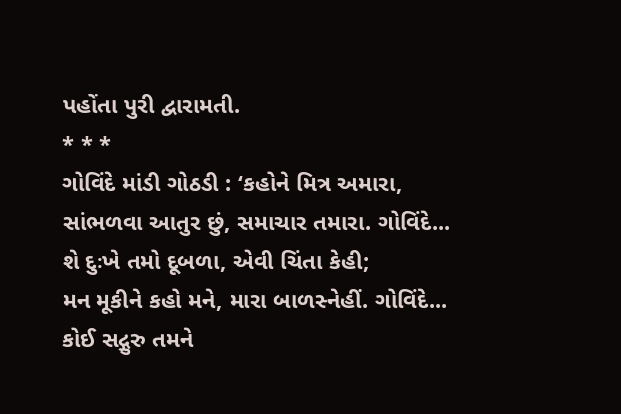પહોંતા પુરી દ્વારામતી.
* * *
ગોવિંદે માંડી ગોઠડી : ‘કહોને મિત્ર અમારા,
સાંભળવા આતુર છું, સમાચાર તમારા. ગોવિંદે...
શે દુઃખે તમો દૂબળા, એવી ચિંતા કેહી;
મન મૂકીને કહો મને, મારા બાળસ્નેહીં. ગોવિંદે...
કોઈ સદ્ગુરુ તમને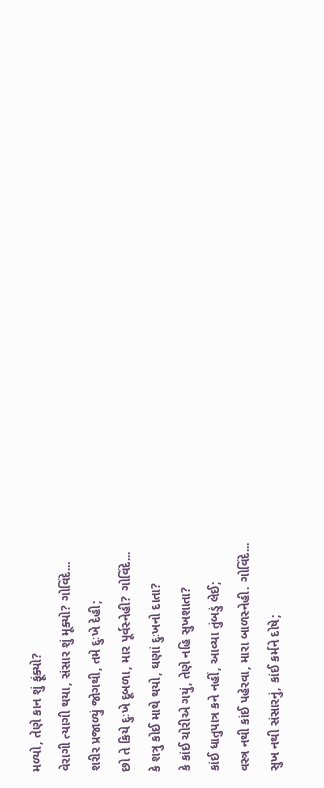મળ્યો, તેણે કાન શું ફૂંક્યો?
વેરાગી ત્યાગી થયા, સંસાર શું મૂક્યો? ગોવિંદે...
શરીર પ્રજાળ્યું જોગથી, તમે દુઃખે દેહી;
છો તે કિયે દુઃખે દૂબળા, માર પૂર્વસ્નેહી? ગોવિંદે...
કે શત્રુ કોઈ માથે થયો, ઘણાં દુઃખનો દાતા?
કે કાંઈ ચોરીએ ગયું, તેણે નહિ સુખશાતા?
કાંઈ ધાતુપાત્ર કને નહીં, આવ્યા તુંબડું લેઈ;
વસ્ત્ર નથી કાંઈ પહેરવા, મારા બાળસ્નેહી. ગોવિંદે...
સુખ નથી સંસારનું, કાંઈ કર્મને દોષે;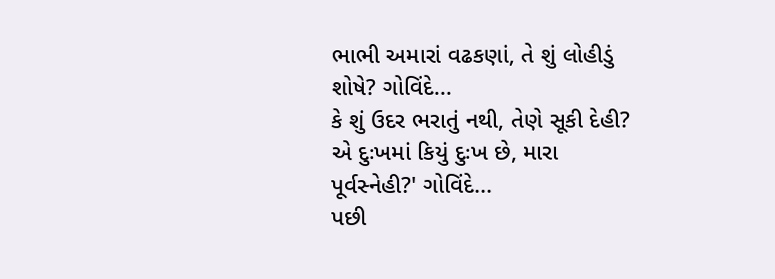ભાભી અમારાં વઢકણાં, તે શું લોહીડું શોષે? ગોવિંદે...
કે શું ઉદર ભરાતું નથી, તેણે સૂકી દેહી?
એ દુઃખમાં કિયું દુઃખ છે, મારા પૂર્વસ્નેહી?' ગોવિંદે...
પછી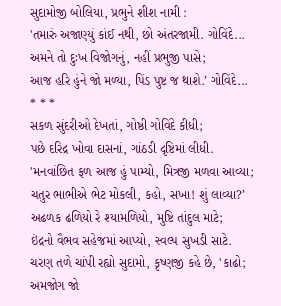સુદામોજી બોલિયા, પ્રભુને શીશ નામી :
'તમારું અજાણ્યું કાંઈ નથી, છો અંતરજામી. ગોવિંદે...
અમને તો દુઃખ વિજોગનું, નહીં પ્રભુજી પાસે;
આજ હરિ હુંને જો મળ્યા, પિંડ પુષ્ટ જ થાશે.’ ગોવિંદે...
* * *
સકળ સુંદરીઓ દેખતાં, ગોષ્ઠી ગોવિંદે કીધી;
પછે દરિદ્ર ખોવા દાસનાં, ગાંઠડી દૃષ્ટિમાં લીધી.
'મનવાંછિત ફળ આજ હું પામ્યો, મિત્રજી મળવા આવ્યા;
ચતુર ભાભીએ ભેટ મોકલી, કહો, સખા! શું લાવ્યા?’
અઢળક ઢળિયો રે શ્યામળિયો, મુષ્ટિ તાંદુલ માટે;
ઇંદ્રનો વૈભવ સહેજમાં આપ્યો, સ્વલ્પ સુખડી સાટે.
ચરણ તળે ચાંપી રહ્યો સુદામો, કૃષ્ણજી કહે છે, 'કાઢો;
અમજોગ જો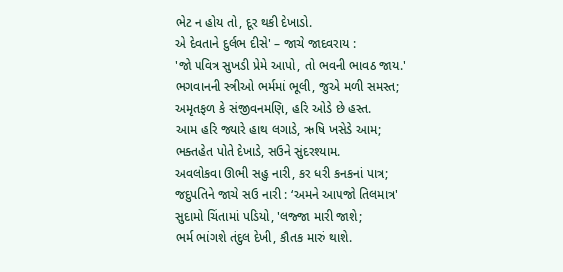ભેટ ન હોય તો, દૂર થકી દેખાડો.
એ દેવતાને દુર્લભ દીસે' – જાચે જાદવરાય :
'જો ૫વિત્ર સુખડી પ્રેમે આપો, તો ભવની ભાવઠ જાય.'
ભગવાનની સ્ત્રીઓ ભર્મમાં ભૂલી, જુએ મળી સમસ્ત;
અમૃતફળ કે સંજીવનમણિ, હરિ ઓડે છે હસ્ત.
આમ હરિ જ્યારે હાથ લગાડે, ઋષિ ખસેડે આમ;
ભક્તહેત પોતે દેખાડે, સઉને સુંદરશ્યામ.
અવલોકવા ઊભી સહુ નારી, કર ધરી કનકનાં પાત્ર;
જદુપતિને જાચે સઉ નારી : ‘અમને આ૫જો તિલમાત્ર'
સુદામો ચિંતામાં પડિયો, 'લજ્જા મારી જાશે;
ભર્મ ભાંગશે તંદુલ દેખી, કૌતક મારું થાશે.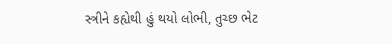સ્ત્રીને કહ્યેથી હું થયો લોભી, તુચ્છ ભેટ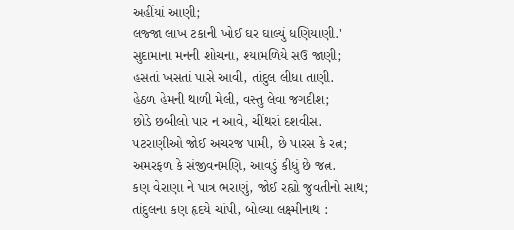અહીંયાં આણી;
લજ્જા લાખ ટકાની ખોઈ ઘર ઘાલ્યું ધણિયાણી.'
સુદામાના મનની શોચના, શ્યામળિયે સઉ જાણી;
હસતાં ખસતાં પાસે આવી, તાંદુલ લીધા તાણી.
હેઠળ હેમની થાળી મેલી, વસ્તુ લેવા જગદીશ;
છોડે છબીલો પાર ન આવે, ચીંથરાં દશવીસ.
૫ટરાણીઓ જોઈ અચરજ પામી, છે પારસ કે રત્ન;
અમરફળ કે સંજીવનમણિ, આવડું કીધું છે જત્ન.
કણ વેરાણા ને પાત્ર ભરાણું, જોઈ રહ્યો જુવતીનો સાથ;
તાંદુલના કણ હૃદયે ચાંપી, બોલ્યા લક્ષ્મીનાથ :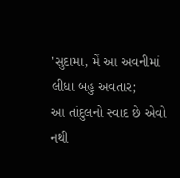'સુદામા, મેં આ અવનીમાં લીધા બહુ અવતાર;
આ તાંદુલનો સ્વાદ છે એવો નથી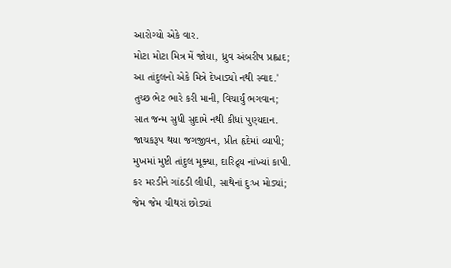આરોગ્યો એકે વાર.
મોટા મોટા મિત્ર મેં જોયા, ધ્રુવ અંબરીષ પ્રહ્લાદ;
આ તાંદુલનો એકે મિત્રે દેખાડ્યો નથી સ્વાદ.'
તુચ્છ ભેટ ભારે કરી માની, વિચાર્યું ભગવાન;
સાત જન્મ સુધી સુદામે નથી કીધાં પુણ્યદાન.
જાચકરૂપ થયા જગજીવન, પ્રીત હૃદેમાં વ્યાપી;
મુખમાં મુષ્ટી તાંદુલ મૂક્યા, દારિદ્ર્ય નાંખ્યાં કાપી.
કર મરડીને ગાંઠડી લીધી, સાથેનાં દુઃખ મોડ્યાં;
જેમ જેમ ચીથરાં છોડ્યાં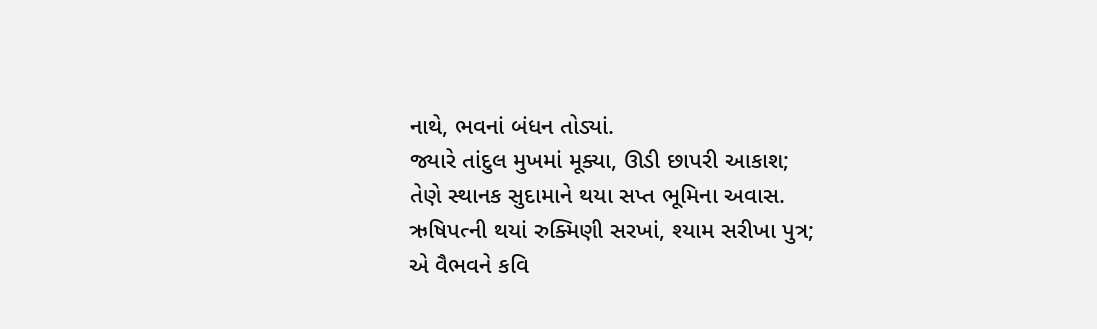નાથે, ભવનાં બંધન તોડ્યાં.
જ્યારે તાંદુલ મુખમાં મૂક્યા, ઊડી છાપરી આકાશ;
તેણે સ્થાનક સુદામાને થયા સપ્ત ભૂમિના અવાસ.
ઋષિપત્ની થયાં રુક્મિણી સરખાં, શ્યામ સરીખા પુત્ર;
એ વૈભવને કવિ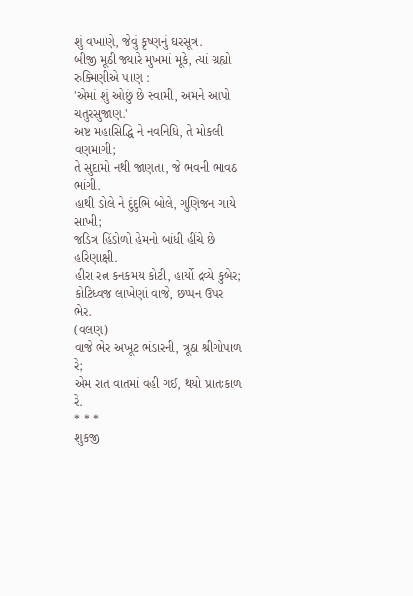શું વખાણે, જેવું કૃષ્ણનું ઘરસૂત્ર.
બીજી મૂઠી જ્યારે મુખમાં મૂકે, ત્યાં ગ્રહ્યો રુક્મિણીએ ૫ાણ :
'એમાં શું ઓછું છે સ્વામી, અમને આપો ચતુરસુજાણ.'
અષ્ટ મહાસિદ્ધિ ને નવનિધિ, તે મોકલી વણમાગી;
તે સુદામો નથી જાણતા, જે ભવની ભાવઠ ભાંગી.
હાથી ડોલે ને દુંદુભિ બોલે, ગુણિજન ગાયે સાખી;
જડિત્ર હિંડોળો હેમનો બાંધી હીંચે છે હરિણાક્ષી.
હીરા રત્ન કનકમય કોટી, હાર્યો દ્રવ્યે કુબેર;
કોટિધ્વજ લાખેણાં વાજે, છપ્પન ઉપર ભેર.
(વલણ)
વાજે ભેર અખૂટ ભંડારની, ત્રૂઠા શ્રીગોપાળ રે;
એમ રાત વાતમાં વહી ગઈ, થયો પ્રાતઃકાળ રે.
* * *
શુકજી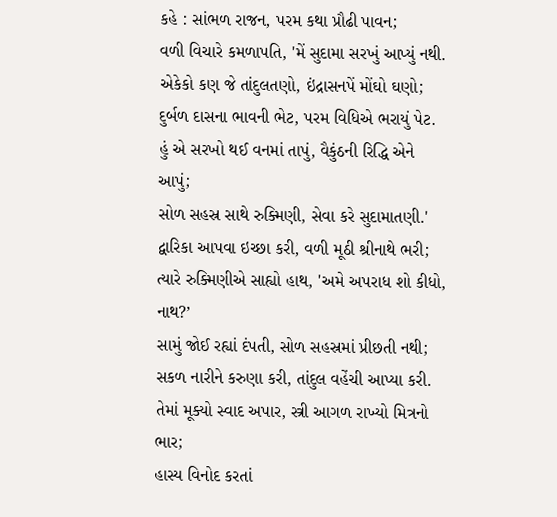કહે : સાંભળ રાજન, પરમ કથા પ્રૌઢી પાવન;
વળી વિચારે કમળાપતિ, 'મેં સુદામા સરખું આપ્યું નથી.
એકેકો કણ જે તાંદુલતણો, ઇંદ્રાસનપેં મોંઘો ઘણો;
દુર્બળ દાસના ભાવની ભેટ, પરમ વિધિએ ભરાયું પેટ.
હું એ સરખો થઈ વનમાં તાપું, વૈકુંઠની રિદ્ધિ એને આપું;
સોળ સહસ્ર સાથે રુક્મિણી, સેવા કરે સુદામાતણી.'
દ્વારિકા આપવા ઇચ્છા કરી, વળી મૂઠી શ્રીનાથે ભરી;
ત્યારે રુક્મિણીએ સાહ્યો હાથ, 'અમે અપરાધ શો કીધો, નાથ?’
સામું જોઈ રહ્યાં દંપતી, સોળ સહસ્રમાં પ્રીછતી નથી;
સકળ નારીને કરુણા કરી, તાંદુલ વહેંચી આપ્યા કરી.
તેમાં મૂક્યો સ્વાદ અપાર, સ્ત્રી આગળ રાખ્યો મિત્રનો ભાર;
હાસ્ય વિનોદ કરતાં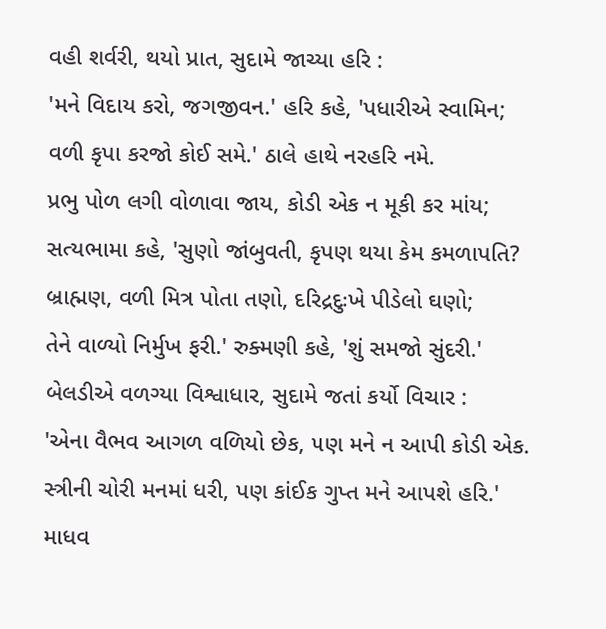વહી શર્વરી, થયો પ્રાત, સુદામે જાચ્યા હરિ :
'મને વિદાય કરો, જગજીવન.' હરિ કહે, 'પધારીએ સ્વામિન;
વળી કૃપા કરજો કોઈ સમે.' ઠાલે હાથે નરહરિ નમે.
પ્રભુ પોળ લગી વોળાવા જાય, કોડી એક ન મૂકી કર માંય;
સત્યભામા કહે, 'સુણો જાંબુવતી, કૃપણ થયા કેમ કમળાપતિ?
બ્રાહ્મણ, વળી મિત્ર પોતા તણો, દરિદ્રદુઃખે પીડેલો ઘણો;
તેને વાળ્યો નિર્મુખ ફરી.' રુક્મણી કહે, 'શું સમજો સુંદરી.'
બેલડીએ વળગ્યા વિશ્વાધાર, સુદામે જતાં કર્યો વિચાર :
'એના વૈભવ આગળ વળિયો છેક, ૫ણ મને ન આપી કોડી એક.
સ્ત્રીની ચોરી મનમાં ધરી, પણ કાંઈક ગુપ્ત મને આપશે હરિ.'
માધવ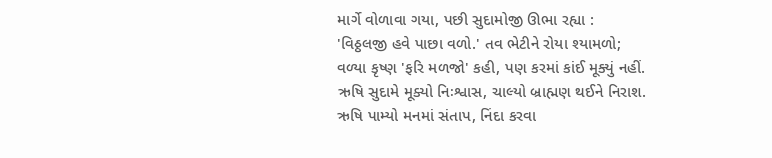માર્ગે વોળાવા ગયા, પછી સુદામોજી ઊભા રહ્યા :
'વિઠ્ઠલજી હવે પાછા વળો.' તવ ભેટીને રોયા શ્યામળો;
વળ્યા કૃષ્ણ 'ફરિ મળજો' કહી, પણ કરમાં કાંઈ મૂક્યું નહીં.
ઋષિ સુદામે મૂક્યો નિઃશ્વાસ, ચાલ્યો બ્રાહ્મણ થઈને નિરાશ.
ઋષિ પામ્યો મનમાં સંતાપ, નિંદા કરવા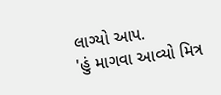લાગ્યો આપ.
'હું માગવા આવ્યો મિત્ર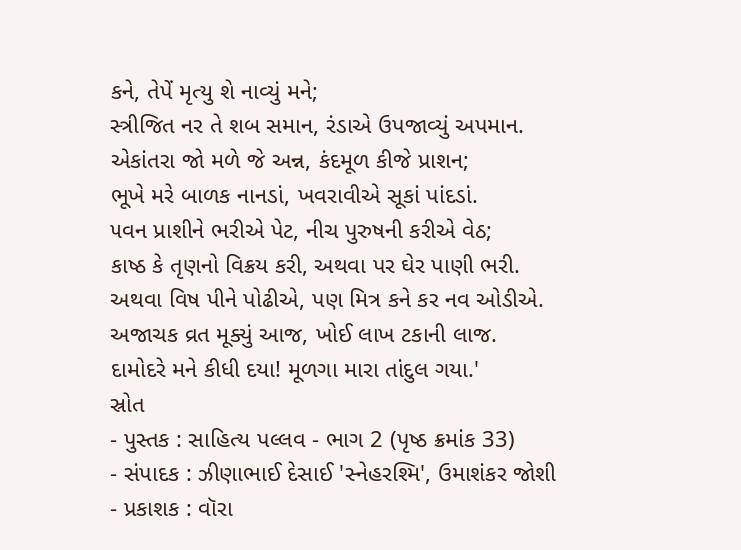કને, તેપેં મૃત્યુ શે નાવ્યું મને;
સ્ત્રીજિત નર તે શબ સમાન, રંડાએ ઉપજાવ્યું અપમાન.
એકાંતરા જો મળે જે અન્ન, કંદમૂળ કીજે પ્રાશન;
ભૂખે મરે બાળક નાનડાં, ખવરાવીએ સૂકાં પાંદડાં.
૫વન પ્રાશીને ભરીએ પેટ, નીચ પુરુષની કરીએ વેઠ;
કાષ્ઠ કે તૃણનો વિક્રય કરી, અથવા પર ઘેર પાણી ભરી.
અથવા વિષ પીને પોઢીએ, પણ મિત્ર કને કર નવ ઓડીએ.
અજાચક વ્રત મૂક્યું આજ, ખોઈ લાખ ટકાની લાજ.
દામોદરે મને કીધી દયા! મૂળગા મારા તાંદુલ ગયા.'
સ્રોત
- પુસ્તક : સાહિત્ય પલ્લવ - ભાગ 2 (પૃષ્ઠ ક્રમાંક 33)
- સંપાદક : ઝીણાભાઈ દેસાઈ 'સ્નેહરશ્મિ', ઉમાશંકર જોશી
- પ્રકાશક : વૉરા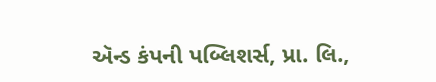ઍન્ડ કંપની પબ્લિશર્સ, પ્રા. લિ.,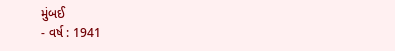મુંબઈ
- વર્ષ : 1941